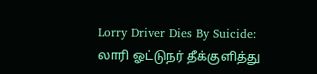Lorry Driver Dies By Suicide: லாரி ஓட்டுநர் தீக்குளித்து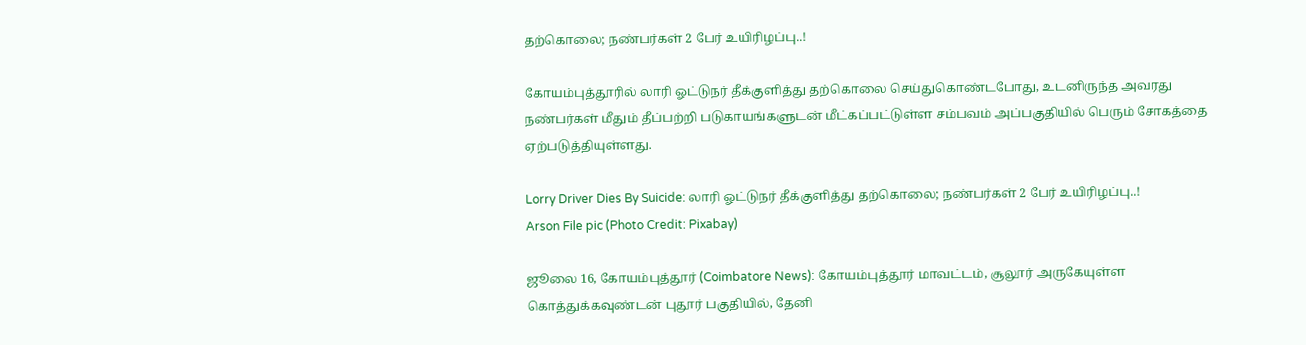தற்கொலை; நண்பர்கள் 2 பேர் உயிரிழப்பு..!

கோயம்புத்தூரில் லாரி ஓட்டுநர் தீக்குளித்து தற்கொலை செய்துகொண்டபோது, உடனிருந்த அவரது நண்பர்கள் மீதும் தீப்பற்றி படுகாயங்களுடன் மீட்கப்பட்டுள்ள சம்பவம் அப்பகுதியில் பெரும் சோகத்தை ஏற்படுத்தியுள்ளது.

Lorry Driver Dies By Suicide: லாரி ஓட்டுநர் தீக்குளித்து தற்கொலை; நண்பர்கள் 2 பேர் உயிரிழப்பு..!
Arson File pic (Photo Credit: Pixabay)

ஜூலை 16, கோயம்புத்தூர் (Coimbatore News): கோயம்புத்தூர் மாவட்டம், சூலூர் அருகேயுள்ள கொத்துக்கவுண்டன் புதூர் பகுதியில், தேனி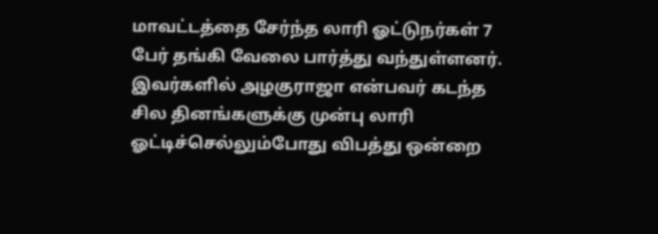மாவட்டத்தை சேர்ந்த லாரி ஓட்டுநர்கள் 7 பேர் தங்கி வேலை பார்த்து வந்துள்ளனர். இவர்களில் அழகுராஜா என்பவர் கடந்த சில தினங்களுக்கு முன்பு லாரி ஓட்டிச்செல்லும்போது விபத்து ஒன்றை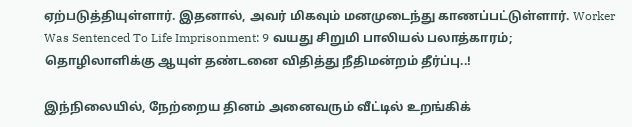ஏற்படுத்தியுள்ளார். இதனால், அவர் மிகவும் மனமுடைந்து காணப்பட்டுள்ளார். Worker Was Sentenced To Life Imprisonment: 9 வயது சிறுமி பாலியல் பலாத்காரம்; தொழிலாளிக்கு ஆயுள் தண்டனை விதித்து நீதிமன்றம் தீர்ப்பு..!

இந்நிலையில், நேற்றைய தினம் அனைவரும் வீட்டில் உறங்கிக்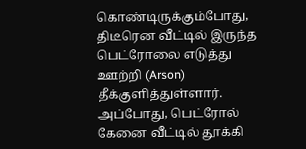கொண்டிருக்கும்போது, திடீரென வீட்டில் இருந்த பெட்ரோலை எடுத்து ஊற்றி (Arson) தீக்குளித்துள்ளார். அப்போது, பெட்ரோல் கேனை வீட்டில் தூக்கி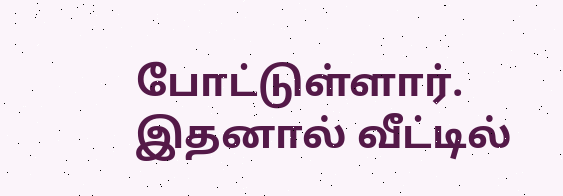போட்டுள்ளார். இதனால் வீட்டில்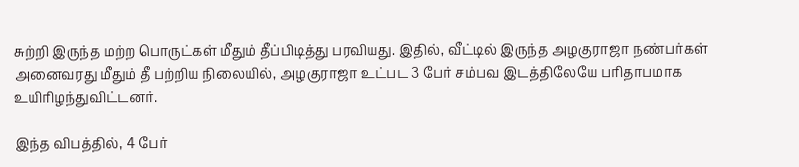சுற்றி இருந்த மற்ற பொருட்கள் மீதும் தீப்பிடித்து பரவியது. இதில், வீட்டில் இருந்த அழகுராஜா நண்பர்கள் அனைவரது மீதும் தீ பற்றிய நிலையில், அழகுராஜா உட்பட 3 பேர் சம்பவ இடத்திலேயே பரிதாபமாக உயிரிழந்துவிட்டனர்.

இந்த விபத்தில், 4 பேர்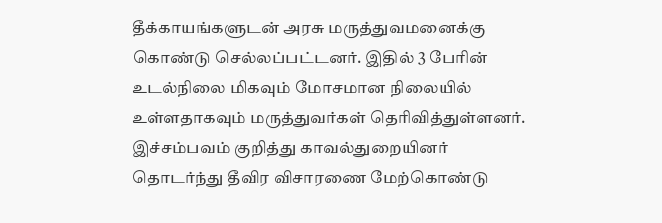தீக்காயங்களுடன் அரசு மருத்துவமனைக்கு கொண்டு செல்லப்பட்டனர். இதில் 3 பேரின் உடல்நிலை மிகவும் மோசமான நிலையில் உள்ளதாகவும் மருத்துவர்கள் தெரிவித்துள்ளனர். இச்சம்பவம் குறித்து காவல்துறையினர் தொடர்ந்து தீவிர விசாரணை மேற்கொண்டு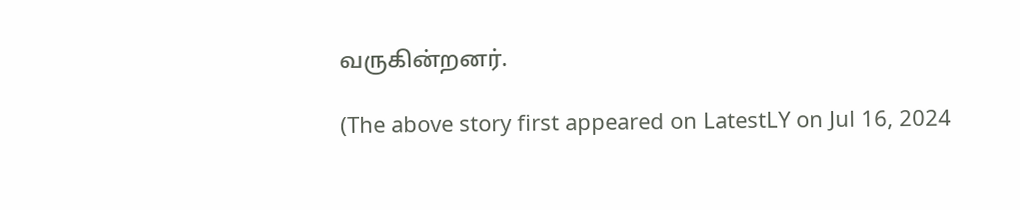வருகின்றனர்.

(The above story first appeared on LatestLY on Jul 16, 2024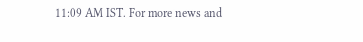11:09 AM IST. For more news and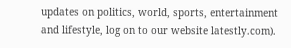updates on politics, world, sports, entertainment and lifestyle, log on to our website latestly.com).